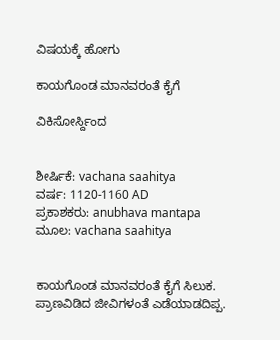ವಿಷಯಕ್ಕೆ ಹೋಗು

ಕಾಯಗೊಂಡ ಮಾನವರಂತೆ ಕೈಗೆ

ವಿಕಿಸೋರ್ಸ್ದಿಂದ


ಶೀರ್ಷಿಕೆ: vachana saahitya
ವರ್ಷ: 1120-1160 AD
ಪ್ರಕಾಶಕರು: anubhava mantapa
ಮೂಲ: vachana saahitya


ಕಾಯಗೊಂಡ ಮಾನವರಂತೆ ಕೈಗೆ ಸಿಲುಕ. ಪ್ರಾಣವಿಡಿದ ಜೀವಿಗಳಂತೆ ಎಡೆಯಾಡದಿಪ್ಪ.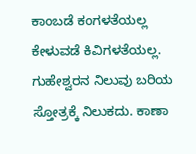ಕಾಂಬಡೆ ಕಂಗಳತೆಯಲ್ಲ
ಕೇಳುವಡೆ ಕಿವಿಗಳತೆಯಲ್ಲ. ಗುಹೇಶ್ವರನ ನಿಲುವು ಬರಿಯ ಸ್ತೋತ್ರಕ್ಕೆ ನಿಲುಕದು. ಕಾಣಾ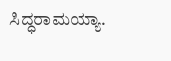ಸಿದ್ಧರಾಮಯ್ಯಾ.